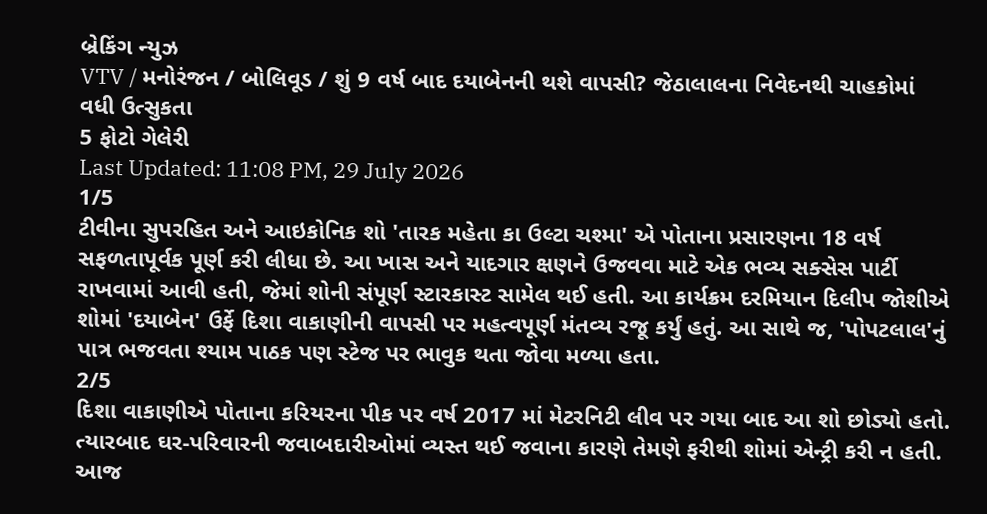બ્રેકિંગ ન્યુઝ
VTV / મનોરંજન / બોલિવૂડ / શું 9 વર્ષ બાદ દયાબેનની થશે વાપસી? જેઠાલાલના નિવેદનથી ચાહકોમાં વધી ઉત્સુકતા
5 ફોટો ગેલેરી
Last Updated: 11:08 PM, 29 July 2026
1/5
ટીવીના સુપરહિત અને આઇકોનિક શો 'તારક મહેતા કા ઉલ્ટા ચશ્મા' એ પોતાના પ્રસારણના 18 વર્ષ સફળતાપૂર્વક પૂર્ણ કરી લીધા છે. આ ખાસ અને યાદગાર ક્ષણને ઉજવવા માટે એક ભવ્ય સક્સેસ પાર્ટી રાખવામાં આવી હતી, જેમાં શોની સંપૂર્ણ સ્ટારકાસ્ટ સામેલ થઈ હતી. આ કાર્યક્રમ દરમિયાન દિલીપ જોશીએ શોમાં 'દયાબેન' ઉર્ફે દિશા વાકાણીની વાપસી પર મહત્વપૂર્ણ મંતવ્ય રજૂ કર્યું હતું. આ સાથે જ, 'પોપટલાલ'નું પાત્ર ભજવતા શ્યામ પાઠક પણ સ્ટેજ પર ભાવુક થતા જોવા મળ્યા હતા.
2/5
દિશા વાકાણીએ પોતાના કરિયરના પીક પર વર્ષ 2017 માં મેટરનિટી લીવ પર ગયા બાદ આ શો છોડ્યો હતો. ત્યારબાદ ઘર-પરિવારની જવાબદારીઓમાં વ્યસ્ત થઈ જવાના કારણે તેમણે ફરીથી શોમાં એન્ટ્રી કરી ન હતી. આજ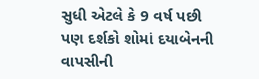સુધી એટલે કે 9 વર્ષ પછી પણ દર્શકો શોમાં દયાબેનની વાપસીની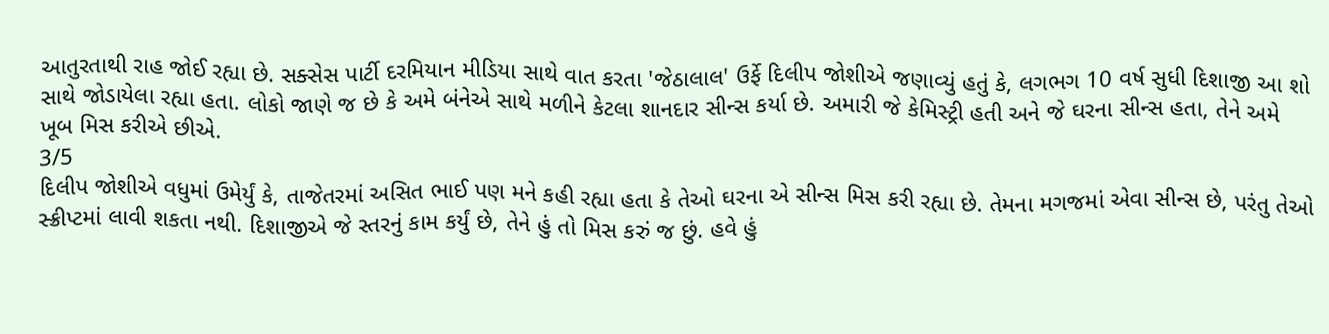આતુરતાથી રાહ જોઈ રહ્યા છે. સક્સેસ પાર્ટી દરમિયાન મીડિયા સાથે વાત કરતા 'જેઠાલાલ' ઉર્ફે દિલીપ જોશીએ જણાવ્યું હતું કે, લગભગ 10 વર્ષ સુધી દિશાજી આ શો સાથે જોડાયેલા રહ્યા હતા. લોકો જાણે જ છે કે અમે બંનેએ સાથે મળીને કેટલા શાનદાર સીન્સ કર્યા છે. અમારી જે કેમિસ્ટ્રી હતી અને જે ઘરના સીન્સ હતા, તેને અમે ખૂબ મિસ કરીએ છીએ.
3/5
દિલીપ જોશીએ વધુમાં ઉમેર્યું કે, તાજેતરમાં અસિત ભાઈ પણ મને કહી રહ્યા હતા કે તેઓ ઘરના એ સીન્સ મિસ કરી રહ્યા છે. તેમના મગજમાં એવા સીન્સ છે, પરંતુ તેઓ સ્ક્રીપ્ટમાં લાવી શકતા નથી. દિશાજીએ જે સ્તરનું કામ કર્યું છે, તેને હું તો મિસ કરું જ છું. હવે હું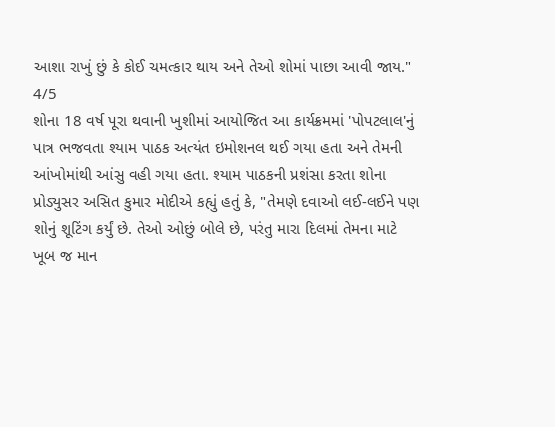આશા રાખું છું કે કોઈ ચમત્કાર થાય અને તેઓ શોમાં પાછા આવી જાય."
4/5
શોના 18 વર્ષ પૂરા થવાની ખુશીમાં આયોજિત આ કાર્યક્રમમાં 'પોપટલાલ'નું પાત્ર ભજવતા શ્યામ પાઠક અત્યંત ઇમોશનલ થઈ ગયા હતા અને તેમની આંખોમાંથી આંસુ વહી ગયા હતા. શ્યામ પાઠકની પ્રશંસા કરતા શોના પ્રોડ્યુસર અસિત કુમાર મોદીએ કહ્યું હતું કે, "તેમણે દવાઓ લઈ-લઈને પણ શોનું શૂટિંગ કર્યું છે. તેઓ ઓછું બોલે છે, પરંતુ મારા દિલમાં તેમના માટે ખૂબ જ માન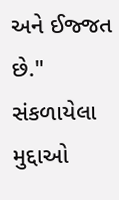અને ઈજ્જત છે."
સંકળાયેલા મુદ્દાઓ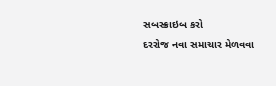સબસ્ક્રાઇબ કરો
દરરોજ નવા સમાચાર મેળવવા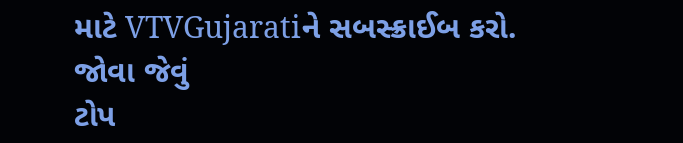માટે VTVGujaratiને સબસ્ક્રાઈબ કરો.
જોવા જેવું
ટોપ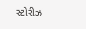સ્ટોરીઝ